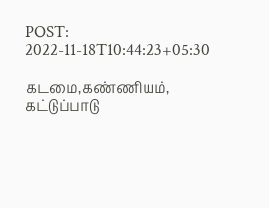POST: 2022-11-18T10:44:23+05:30

கடமை,கண்ணியம், கட்டுப்பாடு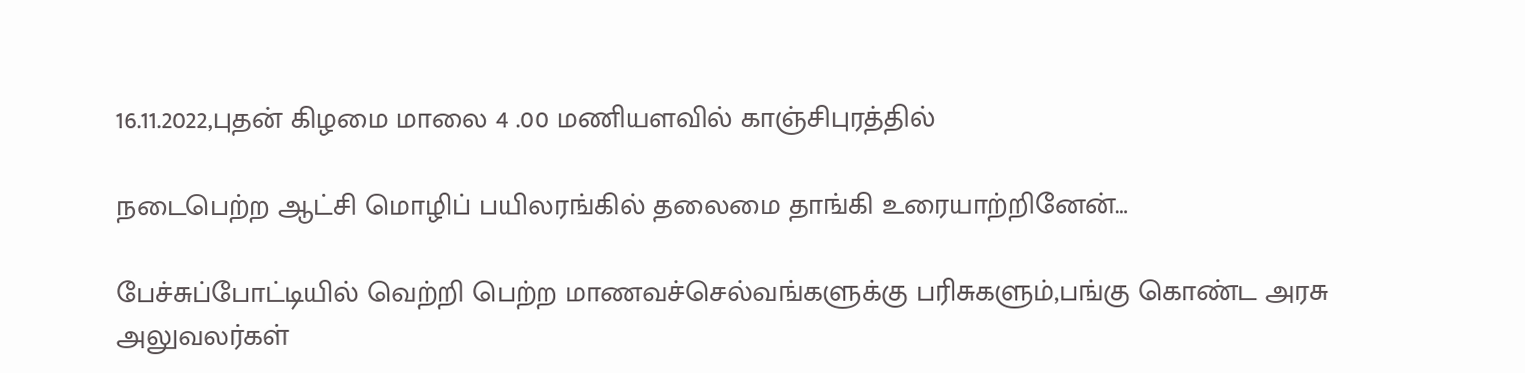16.11.2022,புதன் கிழமை மாலை 4 .00 மணியளவில் காஞ்சிபுரத்தில்

நடைபெற்ற ஆட்சி மொழிப் பயிலரங்கில் தலைமை தாங்கி உரையாற்றினேன்…

பேச்சுப்போட்டியில் வெற்றி பெற்ற மாணவச்செல்வங்களுக்கு பரிசுகளும்,பங்கு கொண்ட அரசு அலுவலர்கள்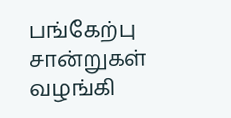பங்கேற்பு சான்றுகள் வழங்கி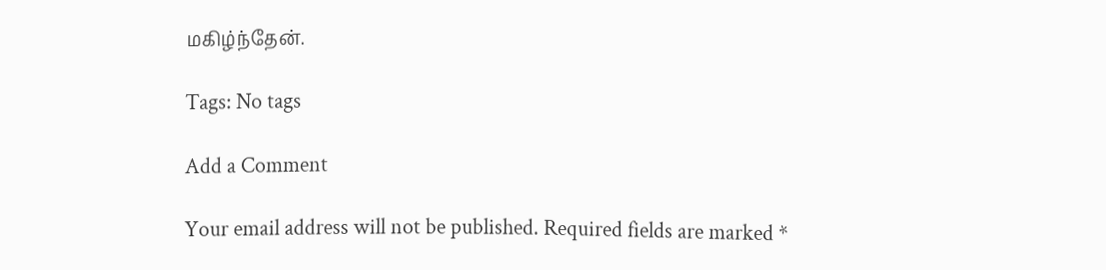மகிழ்ந்தேன்.

Tags: No tags

Add a Comment

Your email address will not be published. Required fields are marked *